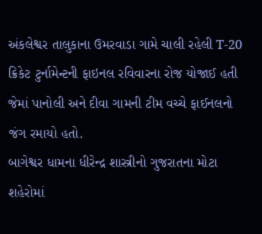અંકલેશ્વર તાલુકાના ઉમરવાડા ગામે ચાલી રહેલી T-20 ક્રિકેટ ટુર્નામેન્ટની ફાઇનલ રવિવારના રોજ યોજાઈ હતી જેમાં પાનોલી અને દીવા ગામની ટીમ વચ્ચે ફાઈનલનો જંગ રમાયો હતો.
બાગેશ્વર ધામના ધીરેન્દ્ર શાસ્ત્રીનો ગુજરાતના મોટા શહેરોમાં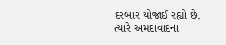દરબાર યોજાઈ રહ્યો છે. ત્યારે અમદાવાદના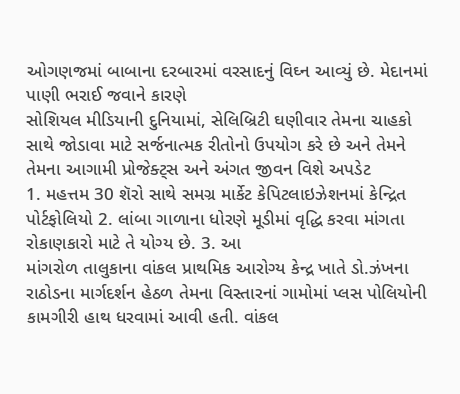ઓગણજમાં બાબાના દરબારમાં વરસાદનું વિઘ્ન આવ્યું છે. મેદાનમાં પાણી ભરાઈ જવાને કારણે
સોશિયલ મીડિયાની દુનિયામાં, સેલિબ્રિટી ઘણીવાર તેમના ચાહકો સાથે જોડાવા માટે સર્જનાત્મક રીતોનો ઉપયોગ કરે છે અને તેમને તેમના આગામી પ્રોજેક્ટ્સ અને અંગત જીવન વિશે અપડેટ
1. મહત્તમ 30 શૅરો સાથે સમગ્ર માર્કેટ કેપિટલાઇઝેશનમાં કેન્દ્રિત પોર્ટફોલિયો 2. લાંબા ગાળાના ધોરણે મૂડીમાં વૃદ્ધિ કરવા માંગતા રોકાણકારો માટે તે યોગ્ય છે. 3. આ
માંગરોળ તાલુકાના વાંકલ પ્રાથમિક આરોગ્ય કેન્દ્ર ખાતે ડો.ઝંખના રાઠોડના માર્ગદર્શન હેઠળ તેમના વિસ્તારનાં ગામોમાં પ્લસ પોલિયોની કામગીરી હાથ ધરવામાં આવી હતી. વાંકલ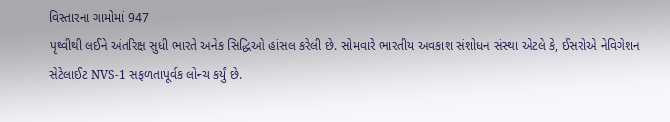વિસ્તારના ગામોમાં 947
પૃથ્વીથી લઈને અંતરિક્ષ સુધી ભારતે અનેક સિદ્ધિઓ હાંસલ કરેલી છે. સોમવારે ભારતીય અવકાશ સંશોધન સંસ્થા એટલે કે, ઈસરોએ નેવિગેશન સેટેલાઈટ NVS-1 સફળતાપૂર્વક લોન્ચ કર્યું છે.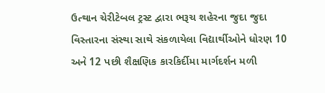ઉત્થાન ચેરીટેબલ ટ્રસ્ટ દ્વારા ભરૂચ શહેરના જુદા જુદા વિસ્તારના સંસ્થા સાથે સંકળાયેલા વિદ્યાર્થીઓને ધોરણ 10 અને 12 પછી શૈક્ષણિક કારકિર્દીમા માર્ગદર્શન મળી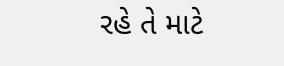રહે તે માટે